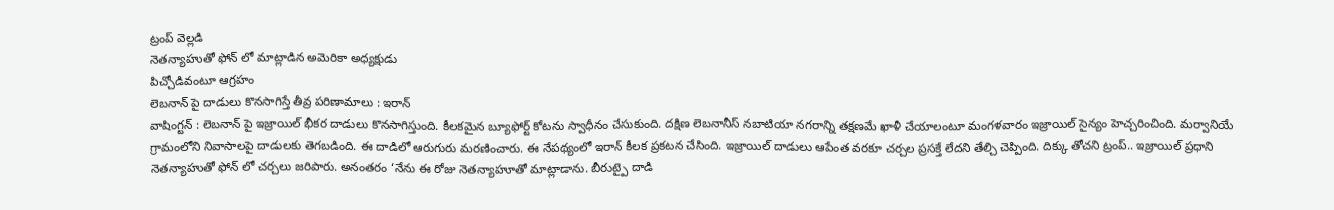ట్రంప్ వెల్లడి
నెతన్యాహుతో ఫోన్ లో మాట్లాడిన అమెరికా అధ్యక్షుడు
పిచ్చోడివంటూ ఆగ్రహం
లెబనాన్ పై దాడులు కొనసాగిస్తే తీవ్ర పరిణామాలు : ఇరాన్
వాషింగ్టన్ : లెబనాన్ పై ఇజ్రాయిల్ భీకర దాడులు కొనసాగిస్తుంది. కీలకమైన బ్యూఫోర్ట్ కోటను స్వాధీనం చేసుకుంది. దక్షిణ లెబనానీస్ నబాటియా నగరాన్ని తక్షణమే ఖాళీ చేయాలంటూ మంగళవారం ఇజ్రాయిల్ సైన్యం హెచ్చరించింది. మర్వానియే గ్రామంలోని నివాసాలపై దాడులకు తెగబడింది. ఈ దాడిలో ఆరుగురు మరణించారు. ఈ నేపథ్యంలో ఇరాన్ కీలక ప్రకటన చేసింది. ఇజ్రాయిల్ దాడులు ఆపేంత వరకూ చర్చల ప్రసక్తే లేదని తేల్చి చెప్పింది. దిక్కు తోచని ట్రంప్.. ఇజ్రాయిల్ ప్రధాని నెతన్యాహుతో ఫోన్ లో చర్చలు జరిపారు. అనంతరం ‘నేను ఈ రోజు నెతన్యాహూతో మాట్లాడాను. బీరుట్పై దాడి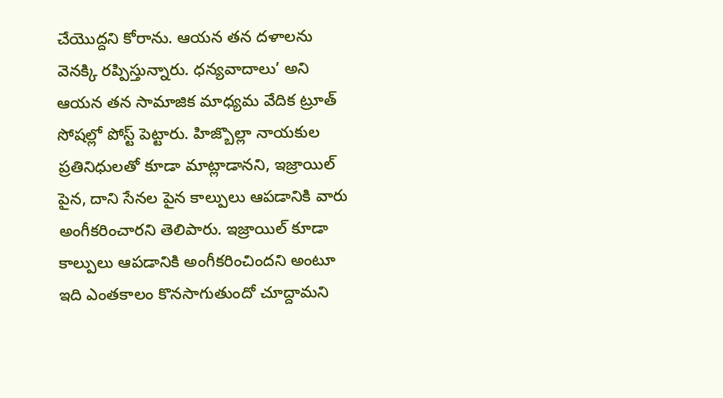చేయొద్దని కోరాను. ఆయన తన దళాలను వెనక్కి రప్పిస్తున్నారు. ధన్యవాదాలు’ అని ఆయన తన సామాజిక మాధ్యమ వేదిక ట్రూత్ సోషల్లో పోస్ట్ పెట్టారు. హిజ్బొల్లా నాయకుల ప్రతినిధులతో కూడా మాట్లాడానని, ఇజ్రాయిల్ పైన, దాని సేనల పైన కాల్పులు ఆపడానికి వారు అంగీకరించారని తెలిపారు. ఇజ్రాయిల్ కూడా కాల్పులు ఆపడానికి అంగీకరించిందని అంటూ ఇది ఎంతకాలం కొనసాగుతుందో చూద్దామని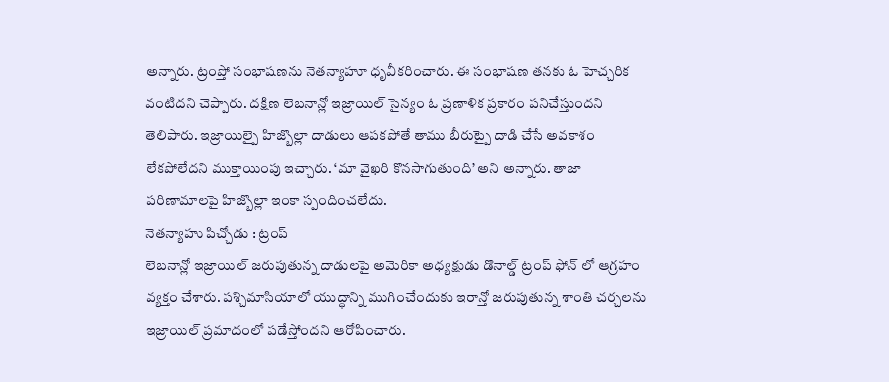అన్నారు. ట్రంప్తో సంభాషణను నెతన్యాహూ ధృవీకరించారు. ఈ సంభాషణ తనకు ఓ హెచ్చరిక వంటిదని చెప్పారు. దక్షిణ లెబనాన్లో ఇజ్రాయిల్ సైన్యం ఓ ప్రణాళిక ప్రకారం పనిచేస్తుందని తెలిపారు. ఇజ్రాయిల్పై హిజ్బొల్లా దాడులు ఆపకపోతే తాము బీరుట్పై దాడి చేసే అవకాశం లేకపోలేదని ముక్తాయింపు ఇచ్చారు. ‘మా వైఖరి కొనసాగుతుంది’ అని అన్నారు. తాజా పరిణామాలపై హిజ్బొల్లా ఇంకా స్పందించలేదు.
నెతన్యాహు పిచ్చోడు : ట్రంప్
లెబనాన్లో ఇజ్రాయిల్ జరుపుతున్న దాడులపై అమెరికా అధ్యక్షుడు డొనాల్డ్ ట్రంప్ ఫోన్ లో ఆగ్రహం వ్యక్తం చేశారు. పశ్చిమాసియాలో యుద్ధాన్ని ముగించేందుకు ఇరాన్తో జరుపుతున్న శాంతి చర్చలను ఇజ్రాయిల్ ప్రమాదంలో పడేస్తోందని ఆరోపించారు.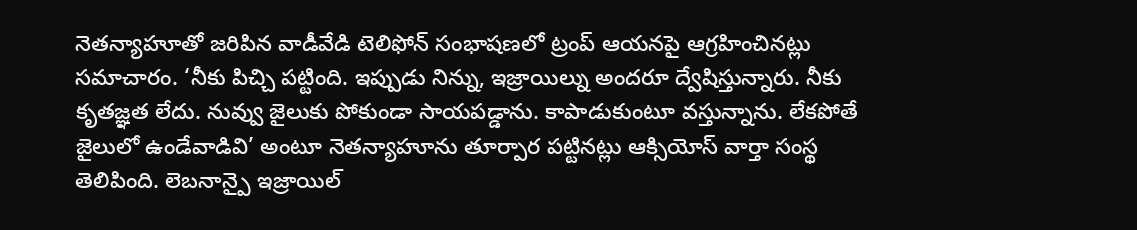నెతన్యాహూతో జరిపిన వాడీవేడి టెలిఫోన్ సంభాషణలో ట్రంప్ ఆయనపై ఆగ్రహించినట్లు సమాచారం. ‘నీకు పిచ్చి పట్టింది. ఇప్పుడు నిన్ను, ఇజ్రాయిల్ను అందరూ ద్వేషిస్తున్నారు. నీకు కృతజ్ఞత లేదు. నువ్వు జైలుకు పోకుండా సాయపడ్డాను. కాపాడుకుంటూ వస్తున్నాను. లేకపోతే జైలులో ఉండేవాడివి’ అంటూ నెతన్యాహూను తూర్పార పట్టినట్లు ఆక్సియోస్ వార్తా సంస్థ తెలిపింది. లెబనాన్పై ఇజ్రాయిల్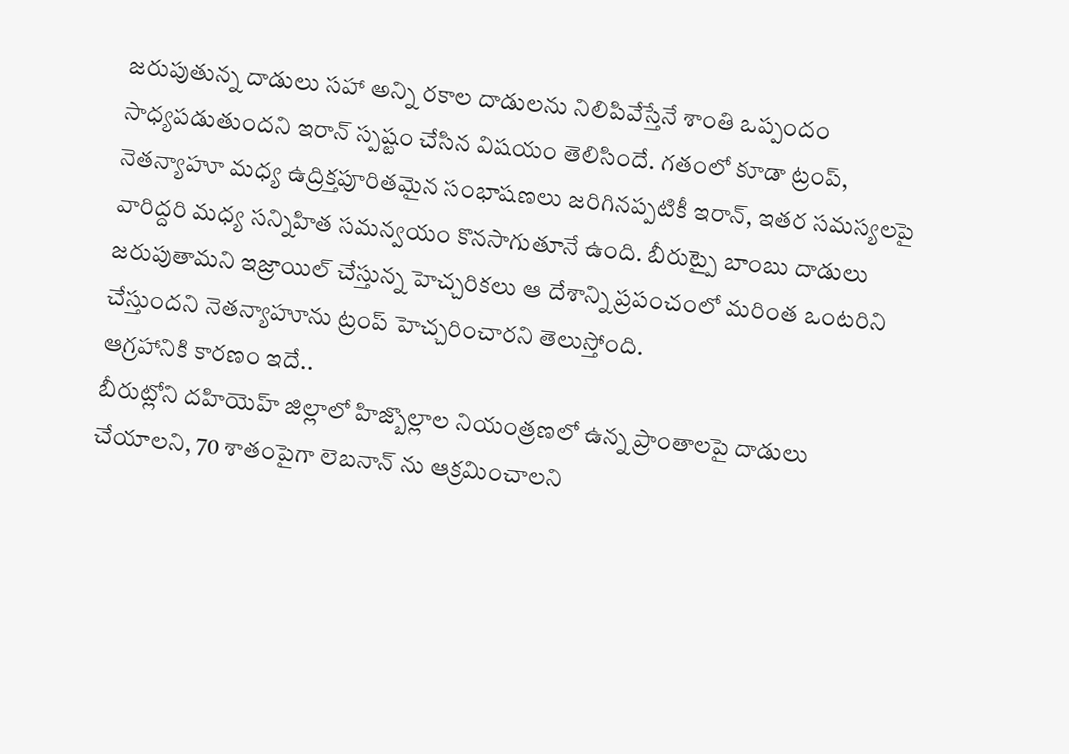జరుపుతున్న దాడులు సహా అన్ని రకాల దాడులను నిలిపివేస్తేనే శాంతి ఒప్పందం సాధ్యపడుతుందని ఇరాన్ స్పష్టం చేసిన విషయం తెలిసిందే. గతంలో కూడా ట్రంప్, నెతన్యాహూ మధ్య ఉద్రిక్తపూరితమైన సంభాషణలు జరిగినప్పటికీ ఇరాన్, ఇతర సమస్యలపై వారిద్దరి మధ్య సన్నిహిత సమన్వయం కొనసాగుతూనే ఉంది. బీరుట్పై బాంబు దాడులు జరుపుతామని ఇజ్రాయిల్ చేస్తున్న హెచ్చరికలు ఆ దేశాన్ని ప్రపంచంలో మరింత ఒంటరిని చేస్తుందని నెతన్యాహూను ట్రంప్ హెచ్చరించారని తెలుస్తోంది.
ఆగ్రహానికి కారణం ఇదే..
బీరుట్లోని దహియెహ్ జిల్లాలో హిజ్బొల్లాల నియంత్రణలో ఉన్న ప్రాంతాలపై దాడులు చేయాలని, 70 శాతంపైగా లెబనాన్ ను ఆక్రమించాలని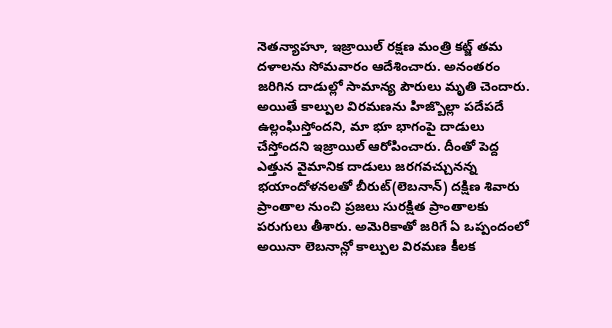నెతన్యాహూ, ఇజ్రాయిల్ రక్షణ మంత్రి కట్జ్ తమ దళాలను సోమవారం ఆదేశించారు. అనంతరం జరిగిన దాడుల్లో సామాన్య పౌరులు మృతి చెందారు. అయితే కాల్పుల విరమణను హిజ్బొల్లా పదేపదే ఉల్లంఘిస్తోందని, మా భూ భాగంపై దాడులు చేస్తోందని ఇజ్రాయిల్ ఆరోపించారు. దీంతో పెద్ద ఎత్తున వైమానిక దాడులు జరగవచ్చునన్న భయాందోళనలతో బీరుట్(లెబనాన్) దక్షిణ శివారు ప్రాంతాల నుంచి ప్రజలు సురక్షిత ప్రాంతాలకు పరుగులు తీశారు. అమెరికాతో జరిగే ఏ ఒప్పందంలో అయినా లెబనాన్లో కాల్పుల విరమణ కీలక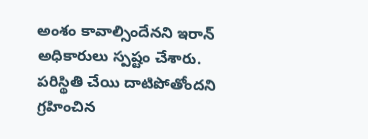అంశం కావాల్సిందేనని ఇరాన్ అధికారులు స్పష్టం చేశారు. పరిస్థితి చేయి దాటిపోతోందని గ్రహించిన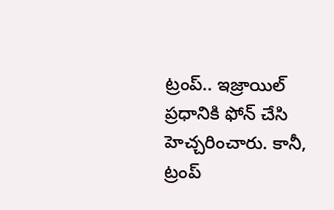ట్రంప్.. ఇజ్రాయిల్ ప్రధానికి ఫోన్ చేసి హెచ్చరించారు. కానీ, ట్రంప్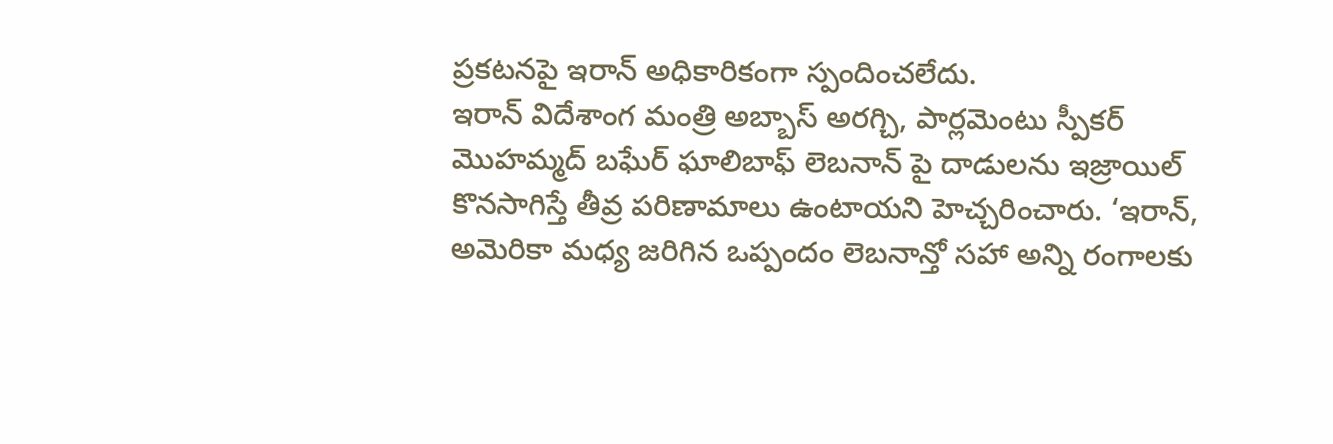ప్రకటనపై ఇరాన్ అధికారికంగా స్పందించలేదు.
ఇరాన్ విదేశాంగ మంత్రి అబ్బాస్ అరగ్చి, పార్లమెంటు స్పీకర్ మొహమ్మద్ బఘేర్ ఘాలిబాఫ్ లెబనాన్ పై దాడులను ఇజ్రాయిల్ కొనసాగిస్తే తీవ్ర పరిణామాలు ఉంటాయని హెచ్చరించారు. ‘ఇరాన్, అమెరికా మధ్య జరిగిన ఒప్పందం లెబనాన్తో సహా అన్ని రంగాలకు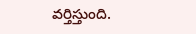వర్తిస్తుంది.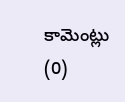కామెంట్లు (0)